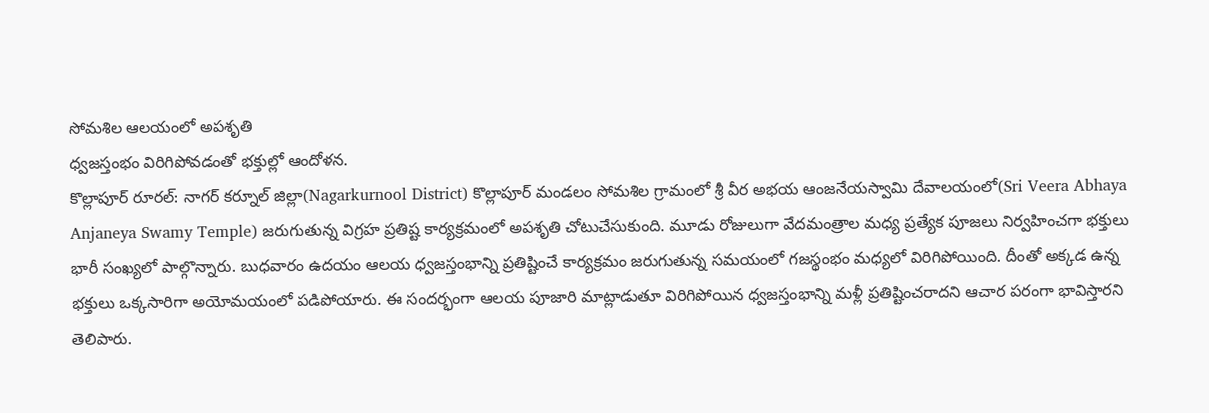సోమశిల ఆలయంలో అపశృతి
ధ్వజస్తంభం విరిగిపోవడంతో భక్తుల్లో ఆందోళన.
కొల్లాపూర్ రూరల్: నాగర్ కర్నూల్ జిల్లా(Nagarkurnool District) కొల్లాపూర్ మండలం సోమశిల గ్రామంలో శ్రీ వీర అభయ ఆంజనేయస్వామి దేవాలయంలో(Sri Veera Abhaya Anjaneya Swamy Temple) జరుగుతున్న విగ్రహ ప్రతిష్ట కార్యక్రమంలో అపశృతి చోటుచేసుకుంది. మూడు రోజులుగా వేదమంత్రాల మధ్య ప్రత్యేక పూజలు నిర్వహించగా భక్తులు భారీ సంఖ్యలో పాల్గొన్నారు. బుధవారం ఉదయం ఆలయ ధ్వజస్తంభాన్ని ప్రతిష్టించే కార్యక్రమం జరుగుతున్న సమయంలో గజస్థంభం మధ్యలో విరిగిపోయింది. దీంతో అక్కడ ఉన్న భక్తులు ఒక్కసారిగా అయోమయంలో పడిపోయారు. ఈ సందర్భంగా ఆలయ పూజారి మాట్లాడుతూ విరిగిపోయిన ధ్వజస్తంభాన్ని మళ్లీ ప్రతిష్టించరాదని ఆచార పరంగా భావిస్తారని తెలిపారు.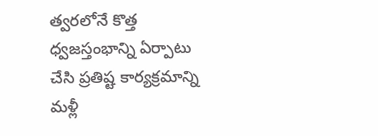త్వరలోనే కొత్త ధ్వజస్తంభాన్ని ఏర్పాటు చేసి ప్రతిష్ట కార్యక్రమాన్ని మళ్లీ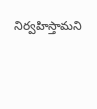నిర్వహిస్తామని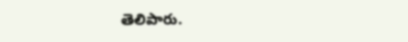తెలిపారు.